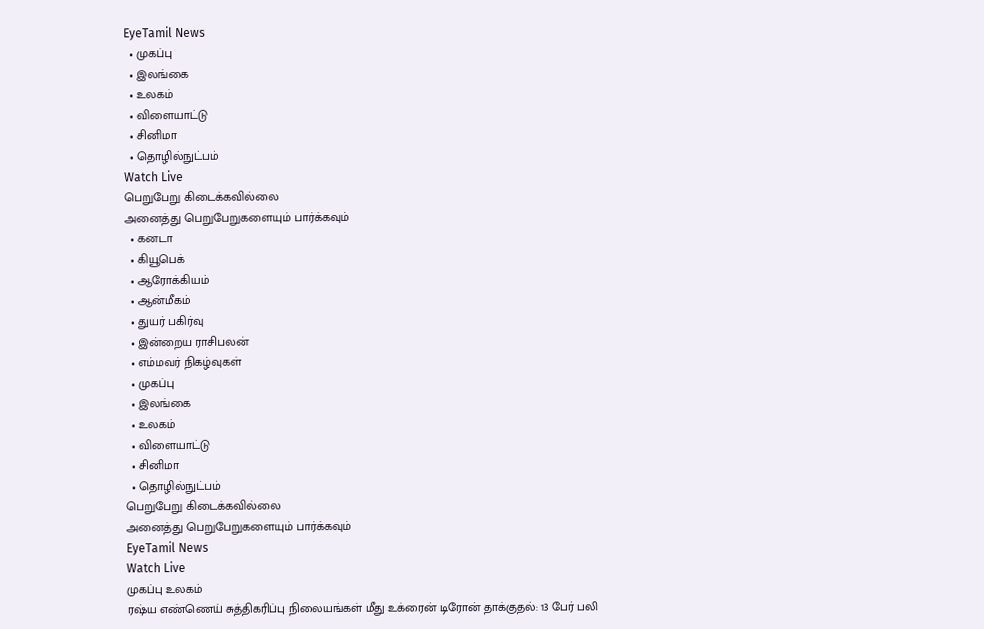EyeTamil News
  • முகப்பு
  • இலங்கை
  • உலகம்
  • விளையாட்டு
  • சினிமா
  • தொழில்நுட்பம்
Watch Live
பெறுபேறு கிடைக்கவில்லை
அனைத்து பெறுபேறுகளையும் பார்க்கவும்
  • கனடா
  • கியூபெக்
  • ஆரோக்கியம்
  • ஆன்மீகம்
  • துயர் பகிர்வு
  • இன்றைய ராசிபலன்
  • எம்மவர் நிகழ்வுகள்
  • முகப்பு
  • இலங்கை
  • உலகம்
  • விளையாட்டு
  • சினிமா
  • தொழில்நுட்பம்
பெறுபேறு கிடைக்கவில்லை
அனைத்து பெறுபேறுகளையும் பார்க்கவும்
EyeTamil News
Watch Live
முகப்பு உலகம்
ரஷ்ய எண்ணெய் சுத்திகரிப்பு நிலையங்கள் மீது உக்ரைன் டிரோன் தாக்குதல்: 13 பேர் பலி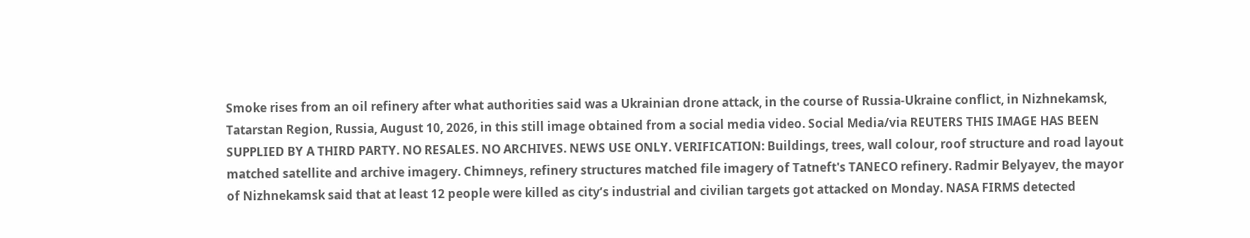Smoke rises from an oil refinery after what authorities said was a Ukrainian drone attack, in the course of Russia-Ukraine conflict, in Nizhnekamsk, Tatarstan Region, Russia, August 10, 2026, in this still image obtained from a social media video. Social Media/via REUTERS THIS IMAGE HAS BEEN SUPPLIED BY A THIRD PARTY. NO RESALES. NO ARCHIVES. NEWS USE ONLY. VERIFICATION: Buildings, trees, wall colour, roof structure and road layout matched satellite and archive imagery. Chimneys, refinery structures matched file imagery of Tatneft's TANECO refinery. Radmir Belyayev, the mayor of Nizhnekamsk said that at least 12 people were killed as city’s industrial and civilian targets got attacked on Monday. NASA FIRMS detected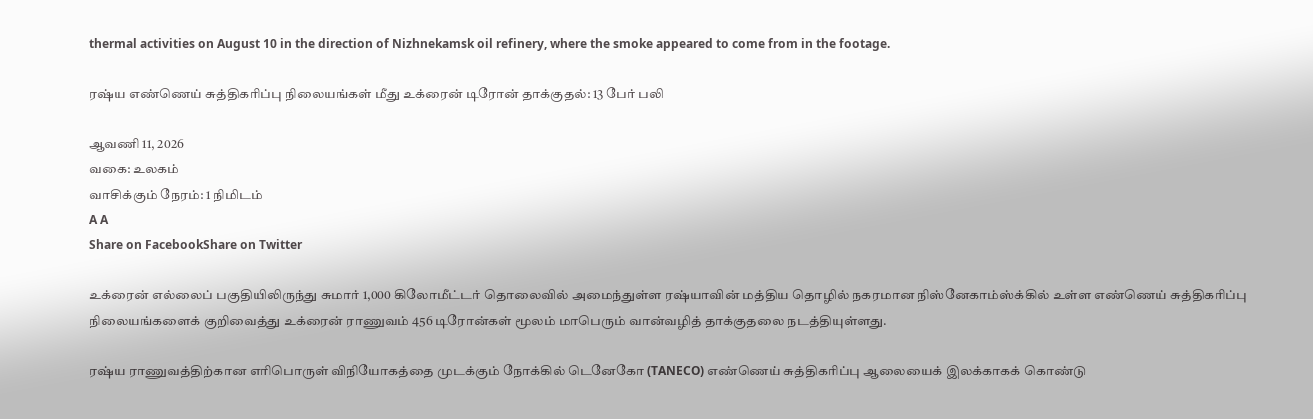thermal activities on August 10 in the direction of Nizhnekamsk oil refinery, where the smoke appeared to come from in the footage.

ரஷ்ய எண்ணெய் சுத்திகரிப்பு நிலையங்கள் மீது உக்ரைன் டிரோன் தாக்குதல்: 13 பேர் பலி

ஆவணி 11, 2026
வகை: உலகம்
வாசிக்கும் நேரம்: 1 நிமிடம்
A A
Share on FacebookShare on Twitter

உக்ரைன் எல்லைப் பகுதியிலிருந்து சுமார் 1,000 கிலோமீட்டர் தொலைவில் அமைந்துள்ள ரஷ்யாவின் மத்திய தொழில் நகரமான நிஸ்னேகாம்ஸ்க்கில் உள்ள எண்ணெய் சுத்திகரிப்பு நிலையங்களைக் குறிவைத்து உக்ரைன் ராணுவம் 456 டிரோன்கள் மூலம் மாபெரும் வான்வழித் தாக்குதலை நடத்தியுள்ளது.

ரஷ்ய ராணுவத்திற்கான எரிபொருள் விநியோகத்தை முடக்கும் நோக்கில் டெனேகோ (TANECO) எண்ணெய் சுத்திகரிப்பு ஆலையைக் இலக்காகக் கொண்டு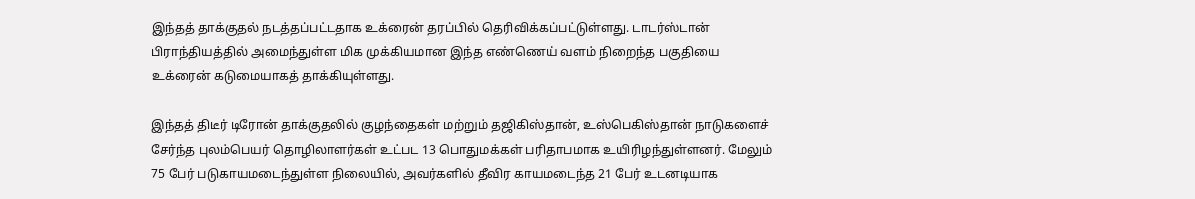இந்தத் தாக்குதல் நடத்தப்பட்டதாக உக்ரைன் தரப்பில் தெரிவிக்கப்பட்டுள்ளது. டாடர்ஸ்டான் பிராந்தியத்தில் அமைந்துள்ள மிக முக்கியமான இந்த எண்ணெய் வளம் நிறைந்த பகுதியை உக்ரைன் கடுமையாகத் தாக்கியுள்ளது.

இந்தத் திடீர் டிரோன் தாக்குதலில் குழந்தைகள் மற்றும் தஜிகிஸ்தான், உஸ்பெகிஸ்தான் நாடுகளைச் சேர்ந்த புலம்பெயர் தொழிலாளர்கள் உட்பட 13 பொதுமக்கள் பரிதாபமாக உயிரிழந்துள்ளனர். மேலும் 75 பேர் படுகாயமடைந்துள்ள நிலையில், அவர்களில் தீவிர காயமடைந்த 21 பேர் உடனடியாக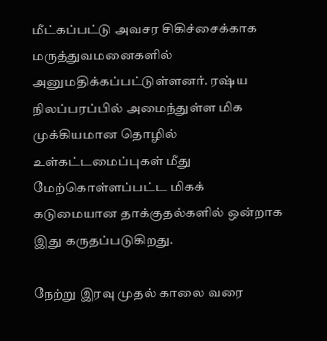மீட்கப்பட்டு அவசர சிகிச்சைக்காக மருத்துவமனைகளில் அனுமதிக்கப்பட்டுள்ளனர். ரஷ்ய நிலப்பரப்பில் அமைந்துள்ள மிக முக்கியமான தொழில் உள்கட்டமைப்புகள் மீது மேற்கொள்ளப்பட்ட மிகக் கடுமையான தாக்குதல்களில் ஒன்றாக இது கருதப்படுகிறது.

நேற்று இரவு முதல் காலை வரை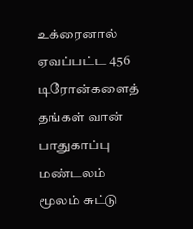உக்ரைனால் ஏவப்பட்ட 456 டிரோன்களைத் தங்கள் வான் பாதுகாப்பு மண்டலம் மூலம் சுட்டு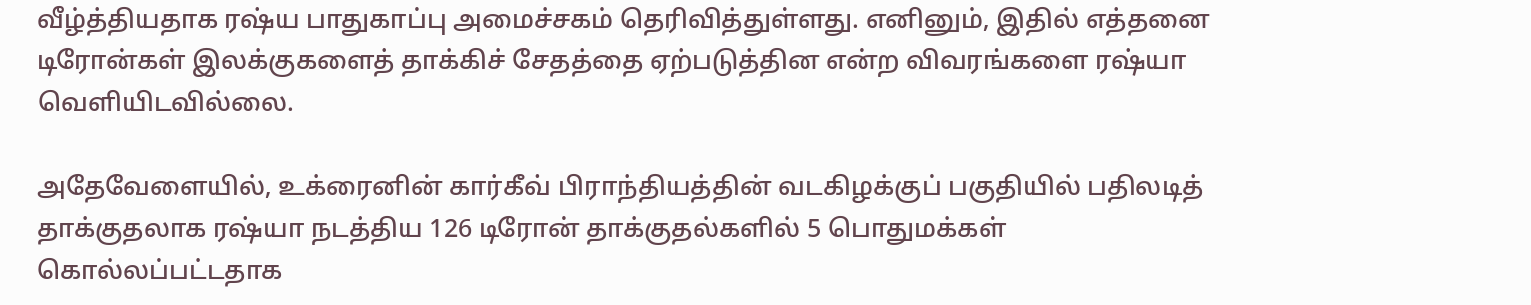வீழ்த்தியதாக ரஷ்ய பாதுகாப்பு அமைச்சகம் தெரிவித்துள்ளது. எனினும், இதில் எத்தனை டிரோன்கள் இலக்குகளைத் தாக்கிச் சேதத்தை ஏற்படுத்தின என்ற விவரங்களை ரஷ்யா வெளியிடவில்லை.

அதேவேளையில், உக்ரைனின் கார்கீவ் பிராந்தியத்தின் வடகிழக்குப் பகுதியில் பதிலடித் தாக்குதலாக ரஷ்யா நடத்திய 126 டிரோன் தாக்குதல்களில் 5 பொதுமக்கள் கொல்லப்பட்டதாக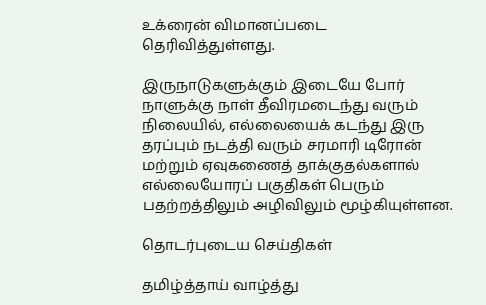உக்ரைன் விமானப்படை தெரிவித்துள்ளது.

இருநாடுகளுக்கும் இடையே போர் நாளுக்கு நாள் தீவிரமடைந்து வரும் நிலையில், எல்லையைக் கடந்து இரு தரப்பும் நடத்தி வரும் சரமாரி டிரோன் மற்றும் ஏவுகணைத் தாக்குதல்களால் எல்லையோரப் பகுதிகள் பெரும் பதற்றத்திலும் அழிவிலும் மூழ்கியுள்ளன.

தொடர்புடைய செய்திகள்

தமிழ்த்தாய் வாழ்த்து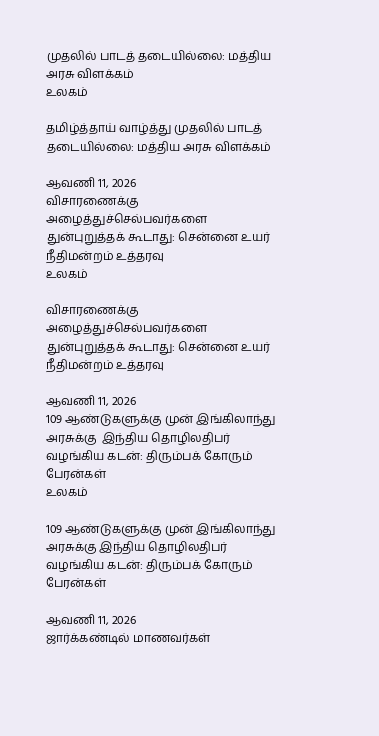முதலில் பாடத் தடையில்லை: மத்திய அரசு விளக்கம்
உலகம்

தமிழ்த்தாய் வாழ்த்து முதலில் பாடத் தடையில்லை: மத்திய அரசு விளக்கம்

ஆவணி 11, 2026
விசாரணைக்கு அழைத்துச்செல்பவர்களை துன்புறுத்தக் கூடாது: சென்னை உயர் நீதிமன்றம் உத்தரவு
உலகம்

விசாரணைக்கு அழைத்துச்செல்பவர்களை துன்புறுத்தக் கூடாது: சென்னை உயர் நீதிமன்றம் உத்தரவு

ஆவணி 11, 2026
109 ஆண்டுகளுக்கு முன் இங்கிலாந்து அரசுக்கு  இந்திய தொழிலதிபர் வழங்கிய கடன்: திரும்பக் கோரும் பேரன்கள்
உலகம்

109 ஆண்டுகளுக்கு முன் இங்கிலாந்து அரசுக்கு இந்திய தொழிலதிபர் வழங்கிய கடன்: திரும்பக் கோரும் பேரன்கள்

ஆவணி 11, 2026
ஜார்க்கண்டில் மாணவர்கள்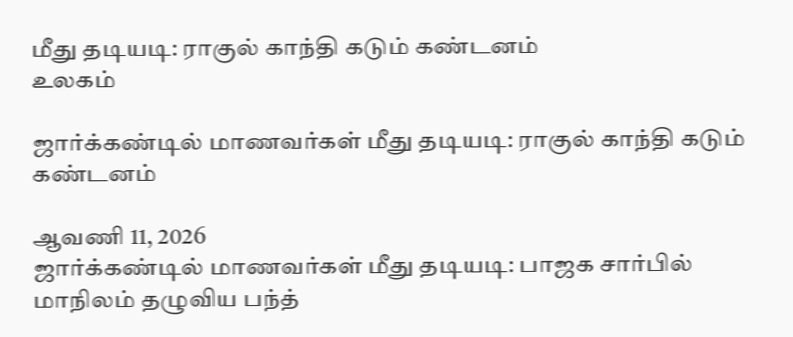மீது தடியடி: ராகுல் காந்தி கடும் கண்டனம்
உலகம்

ஜார்க்கண்டில் மாணவர்கள் மீது தடியடி: ராகுல் காந்தி கடும் கண்டனம்

ஆவணி 11, 2026
ஜார்க்கண்டில் மாணவர்கள் மீது தடியடி: பாஜக சார்பில் மாநிலம் தழுவிய பந்த்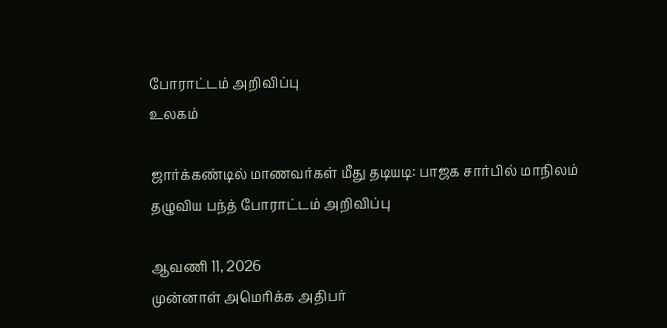போராட்டம் அறிவிப்பு
உலகம்

ஜார்க்கண்டில் மாணவர்கள் மீது தடியடி: பாஜக சார்பில் மாநிலம் தழுவிய பந்த் போராட்டம் அறிவிப்பு

ஆவணி 11, 2026
முன்னாள் அமெரிக்க அதிபர்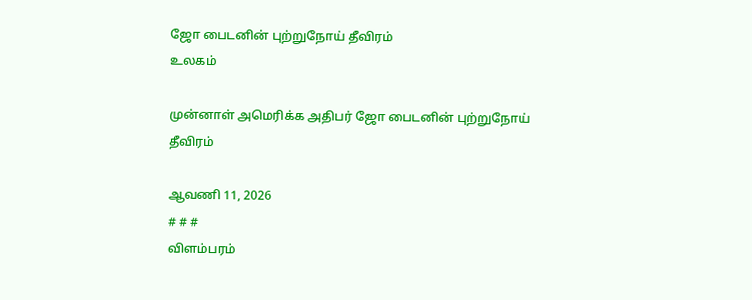ஜோ பைடனின் புற்றுநோய் தீவிரம்
உலகம்

முன்னாள் அமெரிக்க அதிபர் ஜோ பைடனின் புற்றுநோய் தீவிரம்

ஆவணி 11, 2026
# # #
விளம்பரம்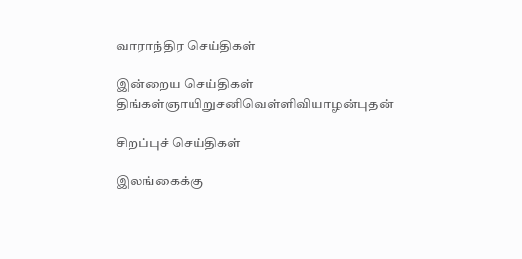வாராந்திர செய்திகள்

இன்றைய செய்திகள்
திங்கள்ஞாயிறுசனிவெள்ளிவியாழன்புதன்

சிறப்புச் செய்திகள்

இலங்கைக்கு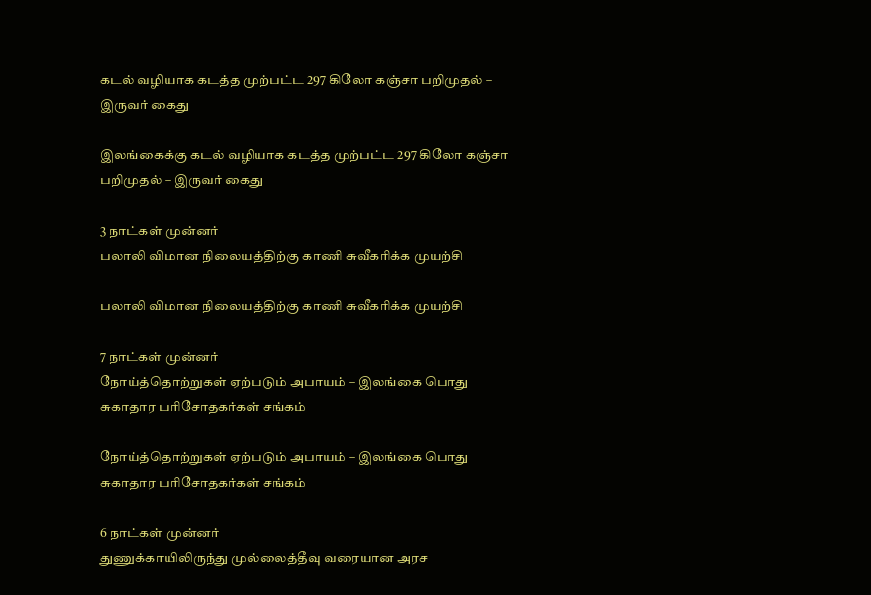கடல் வழியாக கடத்த முற்பட்ட 297 கிலோ கஞ்சா பறிமுதல் – இருவர் கைது

இலங்கைக்கு கடல் வழியாக கடத்த முற்பட்ட 297 கிலோ கஞ்சா பறிமுதல் – இருவர் கைது

3 நாட்கள் முன்னர்
பலாலி விமான நிலையத்திற்கு காணி சுவீகரிக்க முயற்சி

பலாலி விமான நிலையத்திற்கு காணி சுவீகரிக்க முயற்சி

7 நாட்கள் முன்னர்
நோய்த்தொற்றுகள் ஏற்படும் அபாயம் – இலங்கை பொது சுகாதார பரிசோதகர்கள் சங்கம்

நோய்த்தொற்றுகள் ஏற்படும் அபாயம் – இலங்கை பொது சுகாதார பரிசோதகர்கள் சங்கம்

6 நாட்கள் முன்னர்
துணுக்காயிலிருந்து முல்லைத்தீவு வரையான அரச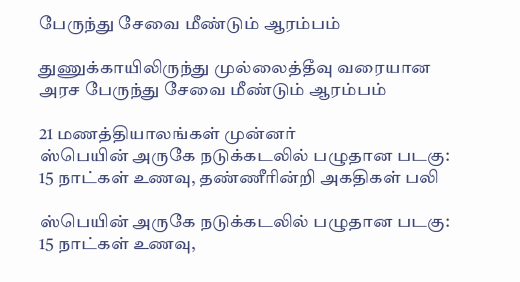பேருந்து சேவை மீண்டும் ஆரம்பம்

துணுக்காயிலிருந்து முல்லைத்தீவு வரையான அரச பேருந்து சேவை மீண்டும் ஆரம்பம்

21 மணத்தியாலங்கள் முன்னர்
ஸ்பெயின் அருகே நடுக்கடலில் பழுதான படகு: 15 நாட்கள் உணவு, தண்ணீரின்றி அகதிகள் பலி

ஸ்பெயின் அருகே நடுக்கடலில் பழுதான படகு: 15 நாட்கள் உணவு,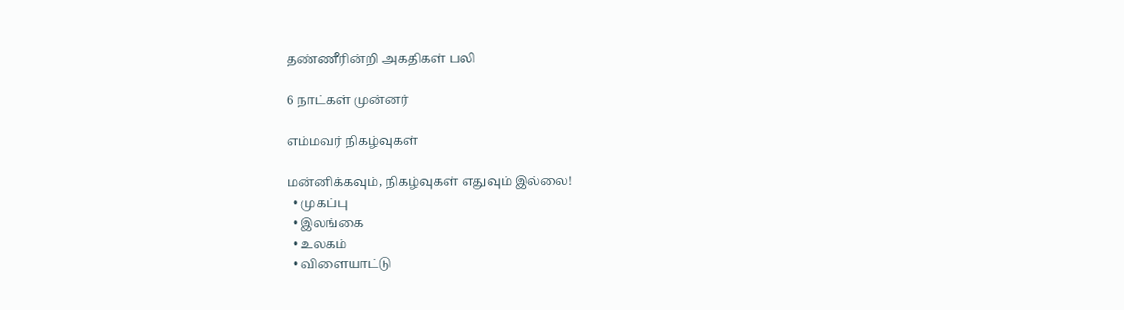தண்ணீரின்றி அகதிகள் பலி

6 நாட்கள் முன்னர்

எம்மவர் நிகழ்வுகள்

மன்னிக்கவும், நிகழ்வுகள் எதுவும் இல்லை!
  • முகப்பு
  • இலங்கை
  • உலகம்
  • விளையாட்டு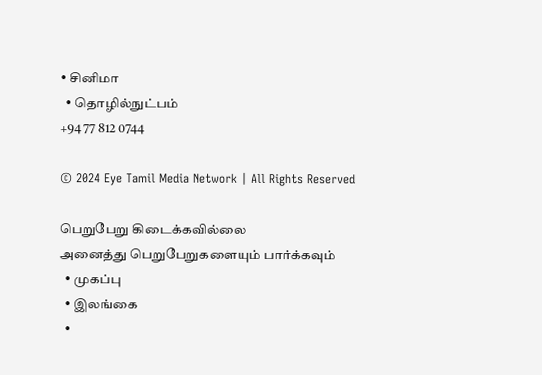• சினிமா
  • தொழில்நுட்பம்
+94 77 812 0744

© 2024 Eye Tamil Media Network | All Rights Reserved

பெறுபேறு கிடைக்கவில்லை
அனைத்து பெறுபேறுகளையும் பார்க்கவும்
  • முகப்பு
  • இலங்கை
  •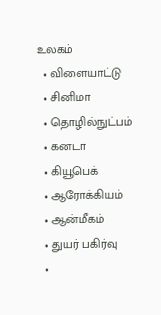உலகம்
  • விளையாட்டு
  • சினிமா
  • தொழில்நுட்பம்
  • கனடா
  • கியூபெக்
  • ஆரோக்கியம்
  • ஆன்மீகம்
  • துயர் பகிர்வு
  •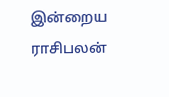இன்றைய ராசிபலன்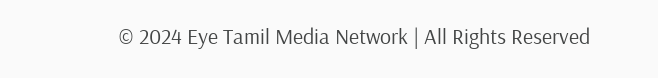© 2024 Eye Tamil Media Network | All Rights Reserved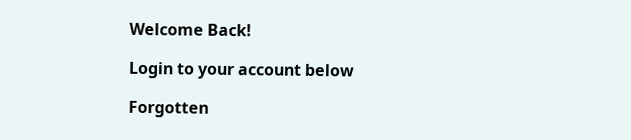Welcome Back!

Login to your account below

Forgotten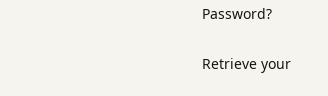Password?

Retrieve your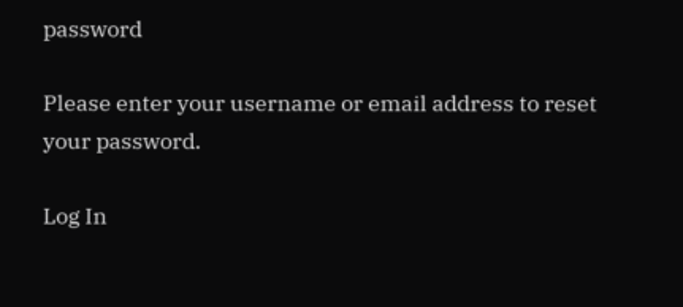password

Please enter your username or email address to reset your password.

Log In